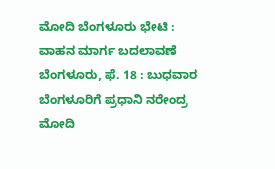ಮೋದಿ ಬೆಂಗಳೂರು ಭೇಟಿ : ವಾಹನ ಮಾರ್ಗ ಬದಲಾವಣೆ
ಬೆಂಗಳೂರು, ಫೆ. 18 : ಬುಧವಾರ ಬೆಂಗಳೂರಿಗೆ ಪ್ರಧಾನಿ ನರೇಂದ್ರ ಮೋದಿ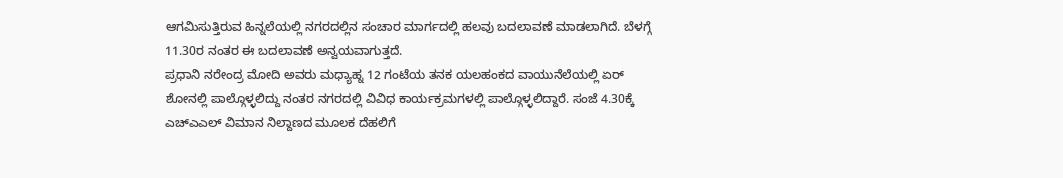ಆಗಮಿಸುತ್ತಿರುವ ಹಿನ್ನಲೆಯಲ್ಲಿ ನಗರದಲ್ಲಿನ ಸಂಚಾರ ಮಾರ್ಗದಲ್ಲಿ ಹಲವು ಬದಲಾವಣೆ ಮಾಡಲಾಗಿದೆ. ಬೆಳಗ್ಗೆ 11.30ರ ನಂತರ ಈ ಬದಲಾವಣೆ ಅನ್ವಯವಾಗುತ್ತದೆ.
ಪ್ರಧಾನಿ ನರೇಂದ್ರ ಮೋದಿ ಅವರು ಮಧ್ಯಾಹ್ನ 12 ಗಂಟೆಯ ತನಕ ಯಲಹಂಕದ ವಾಯುನೆಲೆಯಲ್ಲಿ ಏರ್ ಶೋನಲ್ಲಿ ಪಾಲ್ಗೊಳ್ಳಲಿದ್ದು ನಂತರ ನಗರದಲ್ಲಿ ವಿವಿಧ ಕಾರ್ಯಕ್ರಮಗಳಲ್ಲಿ ಪಾಲ್ಗೊಳ್ಳಲಿದ್ದಾರೆ. ಸಂಜೆ 4.30ಕ್ಕೆ ಎಚ್ಎಎಲ್ ವಿಮಾನ ನಿಲ್ದಾಣದ ಮೂಲಕ ದೆಹಲಿಗೆ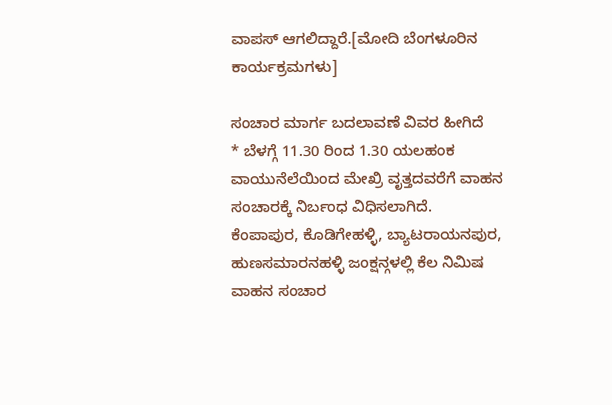ವಾಪಸ್ ಆಗಲಿದ್ದಾರೆ.[ಮೋದಿ ಬೆಂಗಳೂರಿನ ಕಾರ್ಯಕ್ರಮಗಳು]

ಸಂಚಾರ ಮಾರ್ಗ ಬದಲಾವಣೆ ವಿವರ ಹೀಗಿದೆ
* ಬೆಳಗ್ಗೆ 11.30 ರಿಂದ 1.30 ಯಲಹಂಕ ವಾಯುನೆಲೆಯಿಂದ ಮೇಖ್ರಿ ವೃತ್ತದವರೆಗೆ ವಾಹನ ಸಂಚಾರಕ್ಕೆ ನಿರ್ಬಂಧ ವಿಧಿಸಲಾಗಿದೆ. ಕೆಂಪಾಪುರ, ಕೊಡಿಗೇಹಳ್ಳಿ, ಬ್ಯಾಟರಾಯನಪುರ, ಹುಣಸಮಾರನಹಳ್ಳಿ ಜಂಕ್ಷನ್ಗಳಲ್ಲಿ ಕೆಲ ನಿಮಿಷ ವಾಹನ ಸಂಚಾರ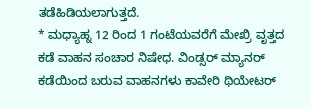ತಡೆಹಿಡಿಯಲಾಗುತ್ತದೆ.
* ಮಧ್ಯಾಹ್ನ 12 ರಿಂದ 1 ಗಂಟೆಯವರೆಗೆ ಮೇಖ್ರಿ ವೃತ್ತದ ಕಡೆ ವಾಹನ ಸಂಚಾರ ನಿಷೇಧ. ವಿಂಡ್ಸರ್ ಮ್ಯಾನರ್ ಕಡೆಯಿಂದ ಬರುವ ವಾಹನಗಳು ಕಾವೇರಿ ಥಿಯೇಟರ್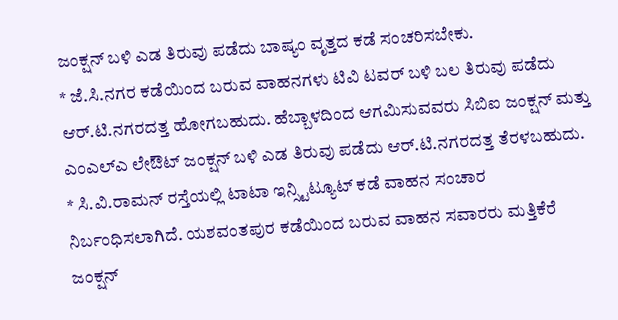ಜಂಕ್ಷನ್ ಬಳಿ ಎಡ ತಿರುವು ಪಡೆದು ಬಾಷ್ಯಂ ವೃತ್ತದ ಕಡೆ ಸಂಚರಿಸಬೇಕು.
* ಜೆ.ಸಿ.ನಗರ ಕಡೆಯಿಂದ ಬರುವ ವಾಹನಗಳು ಟಿವಿ ಟವರ್ ಬಳಿ ಬಲ ತಿರುವು ಪಡೆದು ಆರ್.ಟಿ.ನಗರದತ್ತ ಹೋಗಬಹುದು. ಹೆಬ್ಬಾಳದಿಂದ ಆಗಮಿಸುವವರು ಸಿಬಿಐ ಜಂಕ್ಷನ್ ಮತ್ತು ಎಂಎಲ್ಎ ಲೇಔಟ್ ಜಂಕ್ಷನ್ ಬಳಿ ಎಡ ತಿರುವು ಪಡೆದು ಆರ್.ಟಿ.ನಗರದತ್ತ ತೆರಳಬಹುದು.
* ಸಿ.ವಿ.ರಾಮನ್ ರಸ್ತೆಯಲ್ಲಿ ಟಾಟಾ ಇನ್ಸ್ಟಿಟ್ಯೂಟ್ ಕಡೆ ವಾಹನ ಸಂಚಾರ ನಿರ್ಬಂಧಿಸಲಾಗಿದೆ. ಯಶವಂತಪುರ ಕಡೆಯಿಂದ ಬರುವ ವಾಹನ ಸವಾರರು ಮತ್ತಿಕೆರೆ ಜಂಕ್ಷನ್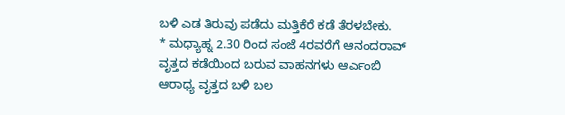ಬಳಿ ಎಡ ತಿರುವು ಪಡೆದು ಮತ್ತಿಕೆರೆ ಕಡೆ ತೆರಳಬೇಕು.
* ಮಧ್ಯಾಹ್ನ 2.30 ರಿಂದ ಸಂಜೆ 4ರವರೆಗೆ ಆನಂದರಾವ್ ವೃತ್ತದ ಕಡೆಯಿಂದ ಬರುವ ವಾಹನಗಳು ಆರ್ಎಂಬಿ ಆರಾಧ್ಯ ವೃತ್ತದ ಬಳಿ ಬಲ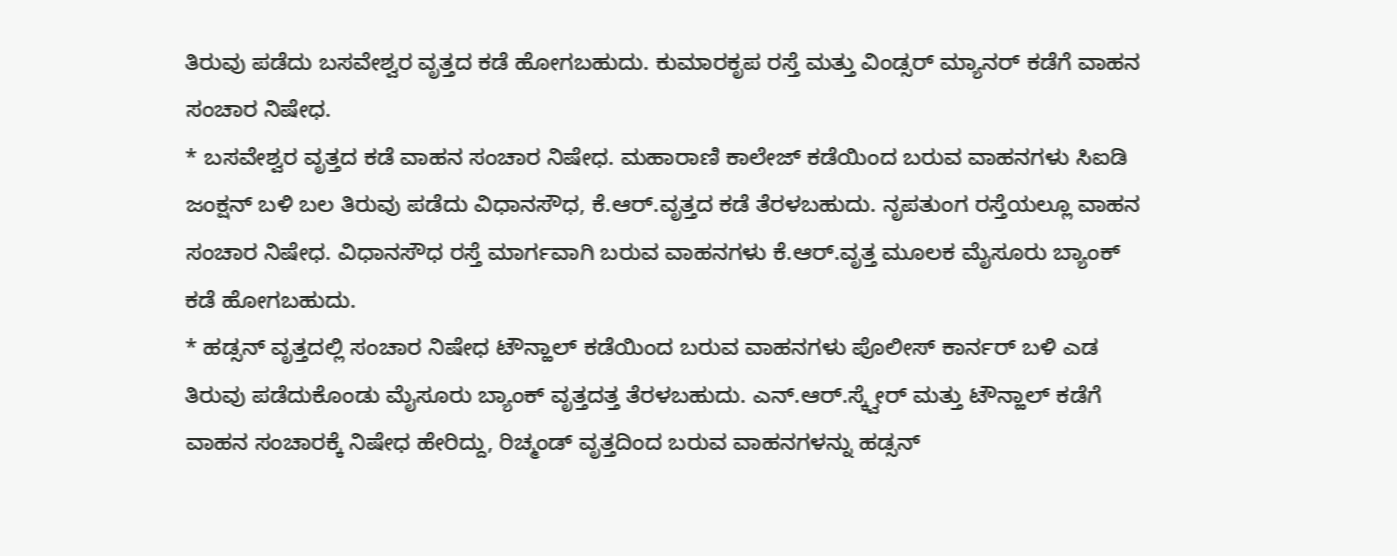ತಿರುವು ಪಡೆದು ಬಸವೇಶ್ವರ ವೃತ್ತದ ಕಡೆ ಹೋಗಬಹುದು. ಕುಮಾರಕೃಪ ರಸ್ತೆ ಮತ್ತು ವಿಂಡ್ಸರ್ ಮ್ಯಾನರ್ ಕಡೆಗೆ ವಾಹನ ಸಂಚಾರ ನಿಷೇಧ.
* ಬಸವೇಶ್ವರ ವೃತ್ತದ ಕಡೆ ವಾಹನ ಸಂಚಾರ ನಿಷೇಧ. ಮಹಾರಾಣಿ ಕಾಲೇಜ್ ಕಡೆಯಿಂದ ಬರುವ ವಾಹನಗಳು ಸಿಐಡಿ ಜಂಕ್ಷನ್ ಬಳಿ ಬಲ ತಿರುವು ಪಡೆದು ವಿಧಾನಸೌಧ, ಕೆ.ಆರ್.ವೃತ್ತದ ಕಡೆ ತೆರಳಬಹುದು. ನೃಪತುಂಗ ರಸ್ತೆಯಲ್ಲೂ ವಾಹನ ಸಂಚಾರ ನಿಷೇಧ. ವಿಧಾನಸೌಧ ರಸ್ತೆ ಮಾರ್ಗವಾಗಿ ಬರುವ ವಾಹನಗಳು ಕೆ.ಆರ್.ವೃತ್ತ ಮೂಲಕ ಮೈಸೂರು ಬ್ಯಾಂಕ್ ಕಡೆ ಹೋಗಬಹುದು.
* ಹಡ್ಸನ್ ವೃತ್ತದಲ್ಲಿ ಸಂಚಾರ ನಿಷೇಧ ಟೌನ್ಹಾಲ್ ಕಡೆಯಿಂದ ಬರುವ ವಾಹನಗಳು ಪೊಲೀಸ್ ಕಾರ್ನರ್ ಬಳಿ ಎಡ ತಿರುವು ಪಡೆದುಕೊಂಡು ಮೈಸೂರು ಬ್ಯಾಂಕ್ ವೃತ್ತದತ್ತ ತೆರಳಬಹುದು. ಎನ್.ಆರ್.ಸ್ಕ್ವೇರ್ ಮತ್ತು ಟೌನ್ಹಾಲ್ ಕಡೆಗೆ ವಾಹನ ಸಂಚಾರಕ್ಕೆ ನಿಷೇಧ ಹೇರಿದ್ದು, ರಿಚ್ಮಂಡ್ ವೃತ್ತದಿಂದ ಬರುವ ವಾಹನಗಳನ್ನು ಹಡ್ಸನ್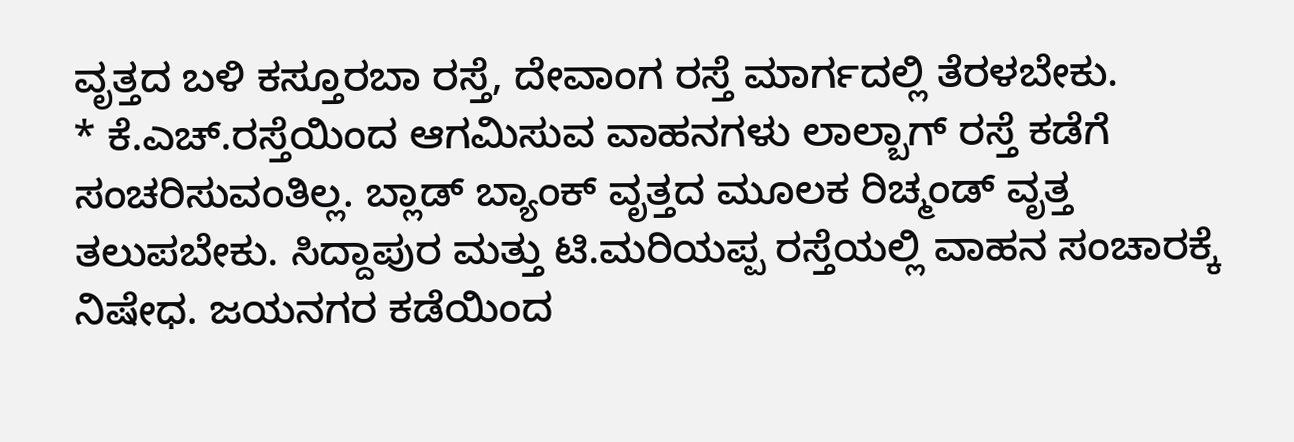ವೃತ್ತದ ಬಳಿ ಕಸ್ತೂರಬಾ ರಸ್ತೆ, ದೇವಾಂಗ ರಸ್ತೆ ಮಾರ್ಗದಲ್ಲಿ ತೆರಳಬೇಕು.
* ಕೆ.ಎಚ್.ರಸ್ತೆಯಿಂದ ಆಗಮಿಸುವ ವಾಹನಗಳು ಲಾಲ್ಬಾಗ್ ರಸ್ತೆ ಕಡೆಗೆ ಸಂಚರಿಸುವಂತಿಲ್ಲ. ಬ್ಲಾಡ್ ಬ್ಯಾಂಕ್ ವೃತ್ತದ ಮೂಲಕ ರಿಚ್ಮಂಡ್ ವೃತ್ತ ತಲುಪಬೇಕು. ಸಿದ್ದಾಪುರ ಮತ್ತು ಟಿ.ಮರಿಯಪ್ಪ ರಸ್ತೆಯಲ್ಲಿ ವಾಹನ ಸಂಚಾರಕ್ಕೆ ನಿಷೇಧ. ಜಯನಗರ ಕಡೆಯಿಂದ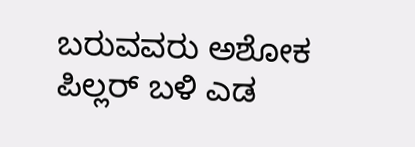ಬರುವವರು ಅಶೋಕ ಪಿಲ್ಲರ್ ಬಳಿ ಎಡ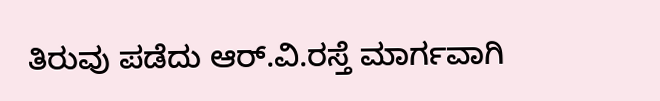ತಿರುವು ಪಡೆದು ಆರ್.ವಿ.ರಸ್ತೆ ಮಾರ್ಗವಾಗಿ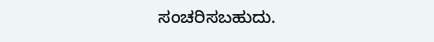ಸಂಚರಿಸಬಹುದು.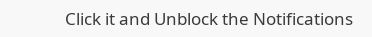Click it and Unblock the Notifications